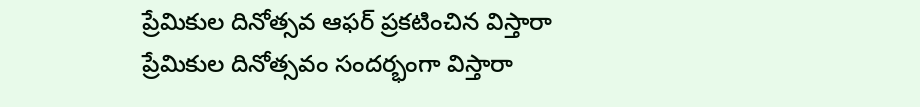ప్రేమికుల దినోత్సవ ఆఫర్ ప్రకటించిన విస్తారా
ప్రేమికుల దినోత్సవం సందర్భంగా విస్తారా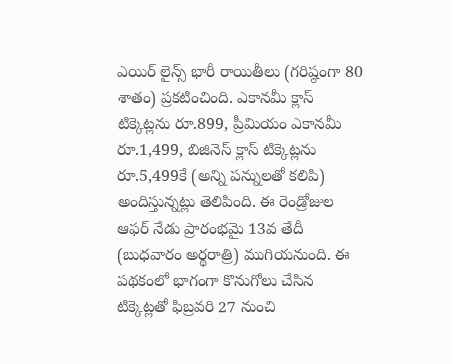ఎయిర్ లైన్స్ భారీ రాయితీలు (గరిష్ఠంగా 80 శాతం) ప్రకటించింది. ఎకానమీ క్లాస్ టిక్కెట్లను రూ.899, ప్రీమియం ఎకానమీ రూ.1,499, బిజినెస్ క్లాస్ టిక్కెట్లను రూ.5,499కే (అన్ని పన్నులతో కలిపి) అందిస్తున్నట్లు తెలిపింది. ఈ రెండ్రోజుల ఆఫర్ నేడు ప్రారంభమై 13వ తేదీ (బుధవారం అర్థరాత్రి) ముగియనుంది. ఈ పథకంలో భాగంగా కొనుగోలు చేసిన టిక్కెట్లతో ఫిబ్రవరి 27 నుంచి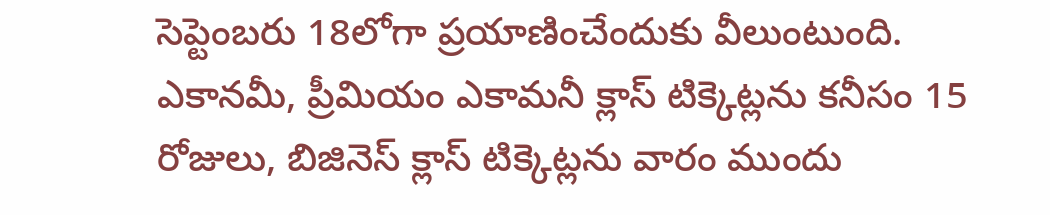సెప్టెంబరు 18లోగా ప్రయాణించేందుకు వీలుంటుంది. ఎకానమీ, ప్రీమియం ఎకామనీ క్లాస్ టిక్కెట్లను కనీసం 15 రోజులు, బిజినెస్ క్లాస్ టిక్కెట్లను వారం ముందు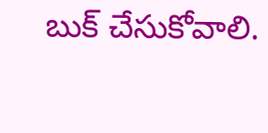బుక్ చేసుకోవాలి.